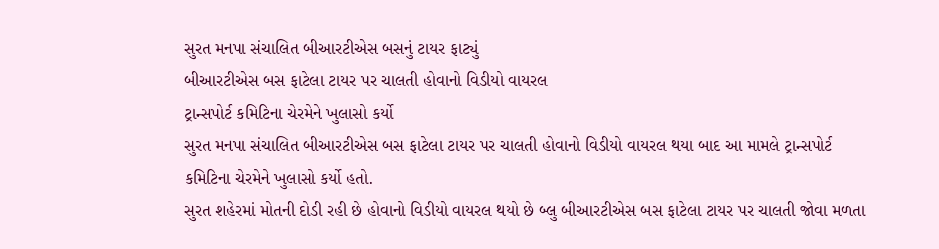સુરત મનપા સંચાલિત બીઆરટીએસ બસનું ટાયર ફાટ્યું
બીઆરટીએસ બસ ફાટેલા ટાયર પર ચાલતી હોવાનો વિડીયો વાયરલ
ટ્રાન્સપોર્ટ કમિટિના ચેરમેને ખુલાસો કર્યો
સુરત મનપા સંચાલિત બીઆરટીએસ બસ ફાટેલા ટાયર પર ચાલતી હોવાનો વિડીયો વાયરલ થયા બાદ આ મામલે ટ્રાન્સપોર્ટ કમિટિના ચેરમેને ખુલાસો કર્યો હતો.
સુરત શહેરમાં મોતની દોડી રહી છે હોવાનો વિડીયો વાયરલ થયો છે બ્લુ બીઆરટીએસ બસ ફાટેલા ટાયર પર ચાલતી જોવા મળતા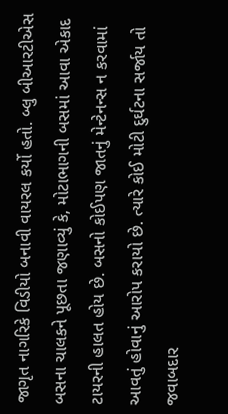જાગૃત નાગરિકે વિડીયો બનાવી વાયરલ કર્યો હતો. બ્લુ બીઆરટીએસ બસના ચાલકને પૂછતા જણાવ્યું કે, મોટાભાગની બસમાં આવા એકાદ ટાયરની હાલત હોય છે. બસનો કોઈપણ જાતનું મેન્ટેનન્સ ન કરવામાં આવતું હોવાનું આરોપ કરાયો છે. ત્યારે કોઈ મોટી દુર્ઘટના સર્જાય તો જવાબદાર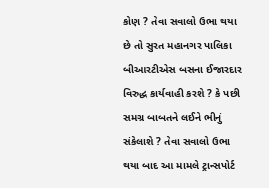કોણ ? તેવા સવાલો ઉભા થયા છે તો સુરત મહાનગર પાલિકા બીઆરટીએસ બસના ઈજારદાર વિરુદ્ધ કાર્યવાહી કરશે ? કે પછી સમગ્ર બાબતને લઈને ભીનું સંકેલાશે ? તેવા સવાલો ઉભા થયા બાદ આ મામલે ટ્રાન્સપોર્ટ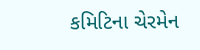કમિટિના ચેરમેન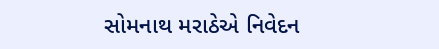સોમનાથ મરાઠેએ નિવેદન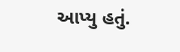આપ્યુ હતું.